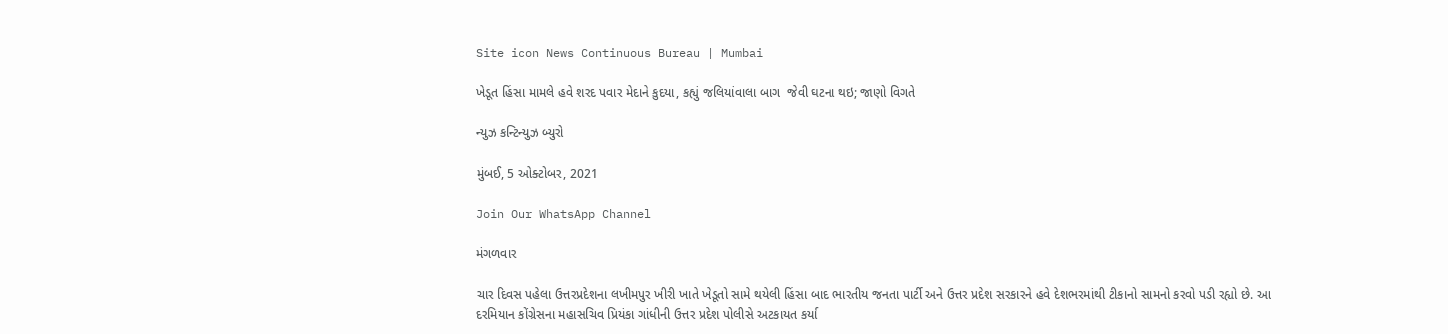Site icon News Continuous Bureau | Mumbai

ખેડૂત હિંસા મામલે હવે શરદ પવાર મેદાને કુદયા, કહ્યું જલિયાંવાલા બાગ  જેવી ઘટના થઇ; જાણો વિગતે

ન્યુઝ કન્ટિન્યુઝ બ્યુરો

મુંબઈ, 5 ઓક્ટોબર, 2021

Join Our WhatsApp Channel

મંગળવાર

ચાર દિવસ પહેલા ઉત્તરપ્રદેશના લખીમપુર ખીરી ખાતે ખેડૂતો સામે થયેલી હિંસા બાદ ભારતીય જનતા પાર્ટી અને ઉત્તર પ્રદેશ સરકારને હવે દેશભરમાંથી ટીકાનો સામનો કરવો પડી રહ્યો છે. આ દરમિયાન કોંગ્રેસના મહાસચિવ પ્રિયંકા ગાંધીની ઉત્તર પ્રદેશ પોલીસે અટકાયત કર્યા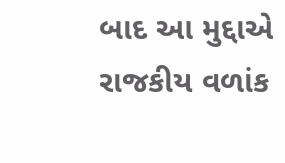બાદ આ મુદ્દાએ રાજકીય વળાંક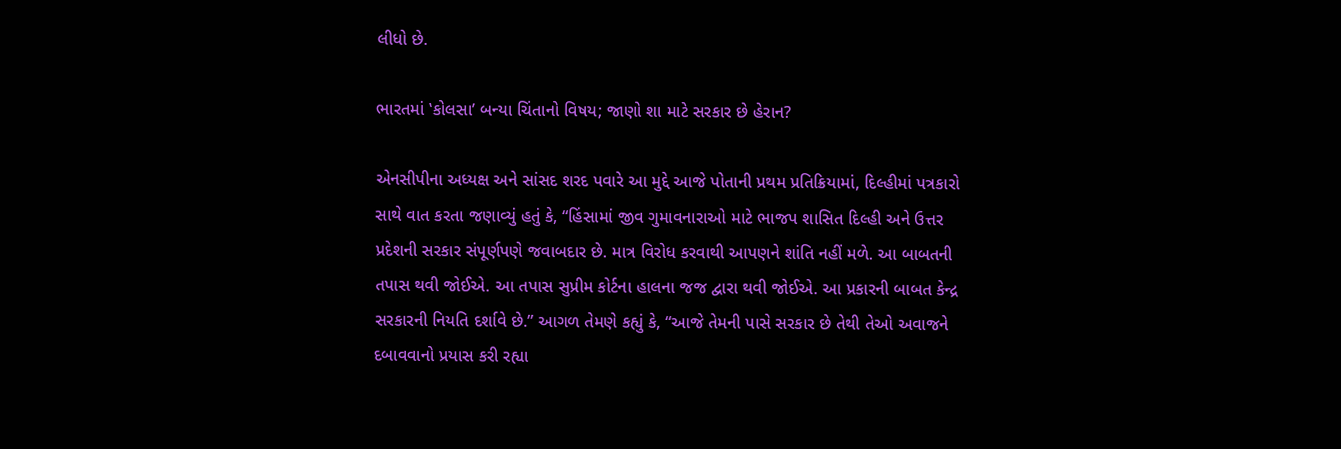લીધો છે.

ભારતમાં ‛કોલસા’ બન્યા ચિંતાનો વિષય; જાણો શા માટે સરકાર છે હેરાન?

એનસીપીના અધ્યક્ષ અને સાંસદ શરદ પવારે આ મુદ્દે આજે પોતાની પ્રથમ પ્રતિક્રિયામાં, દિલ્હીમાં પત્રકારો સાથે વાત કરતા જણાવ્યું હતું કે, “હિંસામાં જીવ ગુમાવનારાઓ માટે ભાજપ શાસિત દિલ્હી અને ઉત્તર પ્રદેશની સરકાર સંપૂર્ણપણે જવાબદાર છે. માત્ર વિરોધ કરવાથી આપણને શાંતિ નહીં મળે. આ બાબતની તપાસ થવી જોઈએ. આ તપાસ સુપ્રીમ કોર્ટના હાલના જજ દ્વારા થવી જોઈએ. આ પ્રકારની બાબત કેન્દ્ર સરકારની નિયતિ દર્શાવે છે.” આગળ તેમણે કહ્યું કે, “આજે તેમની પાસે સરકાર છે તેથી તેઓ અવાજને દબાવવાનો પ્રયાસ કરી રહ્યા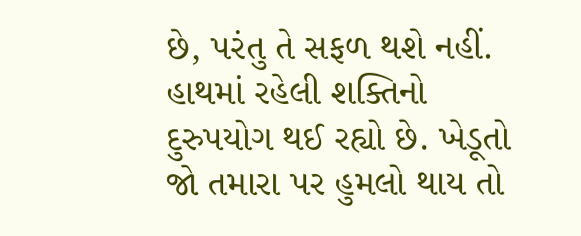છે, પરંતુ તે સફળ થશે નહીં. હાથમાં રહેલી શક્તિનો દુરુપયોગ થઈ રહ્યો છે. ખેડૂતો જો તમારા પર હુમલો થાય તો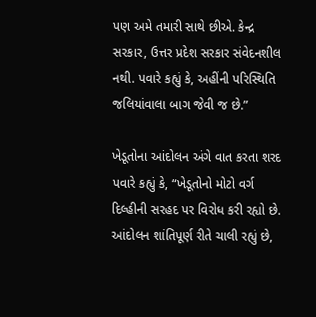પણ અમે તમારી સાથે છીએ. કેન્દ્ર સરકાર, ઉત્તર પ્રદેશ સરકાર સંવેદનશીલ નથી. પવારે કહ્યું કે, અહીંની પરિસ્થિતિ જલિયાંવાલા બાગ જેવી જ છે.”

ખેડૂતોના આંદોલન અંગે વાત કરતા શરદ પવારે કહ્યું કે, “ખેડૂતોનો મોટો વર્ગ દિલ્હીની સરહદ પર વિરોધ કરી રહ્યો છે. આંદોલન શાંતિપૂર્ણ રીતે ચાલી રહ્યું છે,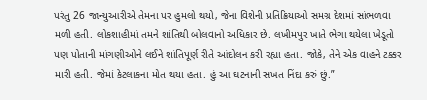પરંતુ 26 જાન્યુઆરીએ તેમના પર હુમલો થયો, જેના વિશેની પ્રતિક્રિયાઓ સમગ્ર દેશમાં સાંભળવા મળી હતી. લોકશાહીમાં તમને શાંતિથી બોલવાનો અધિકાર છે. લખીમપુર ખાતે ભેગા થયેલા ખેડૂતો પણ પોતાની માંગણીઓને લઈને શાંતિપૂર્ણ રીતે આંદોલન કરી રહ્યા હતા. જોકે, તેને એક વાહને ટક્કર મારી હતી. જેમાં કેટલાકના મોત થયા હતા. હું આ ઘટનાની સખત નિંદા કરું છું.”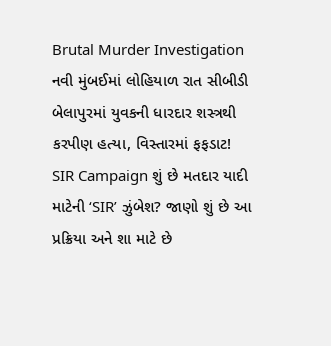Brutal Murder Investigation નવી મુંબઈમાં લોહિયાળ રાત સીબીડી બેલાપુરમાં યુવકની ધારદાર શસ્ત્રથી કરપીણ હત્યા, વિસ્તારમાં ફફડાટ!
SIR Campaign શું છે મતદાર યાદી માટેની ‘SIR’ ઝુંબેશ? જાણો શું છે આ પ્રક્રિયા અને શા માટે છે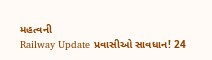મહત્વની
Railway Update પ્રવાસીઓ સાવધાન! 24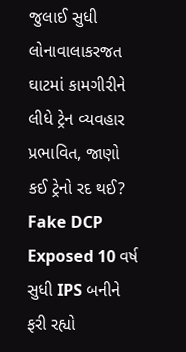જુલાઈ સુધી લોનાવાલાકરજત ઘાટમાં કામગીરીને લીધે ટ્રેન વ્યવહાર પ્રભાવિત, જાણો કઈ ટ્રેનો રદ થઈ?
Fake DCP Exposed 10 વર્ષ સુધી IPS બનીને ફરી રહ્યો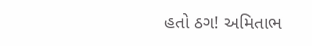હતો ઠગ! અમિતાભ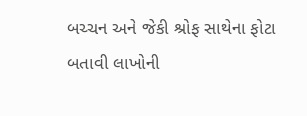બચ્ચન અને જેકી શ્રોફ સાથેના ફોટા બતાવી લાખોની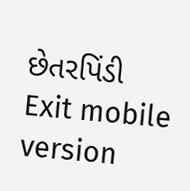છેતરપિંડી
Exit mobile version